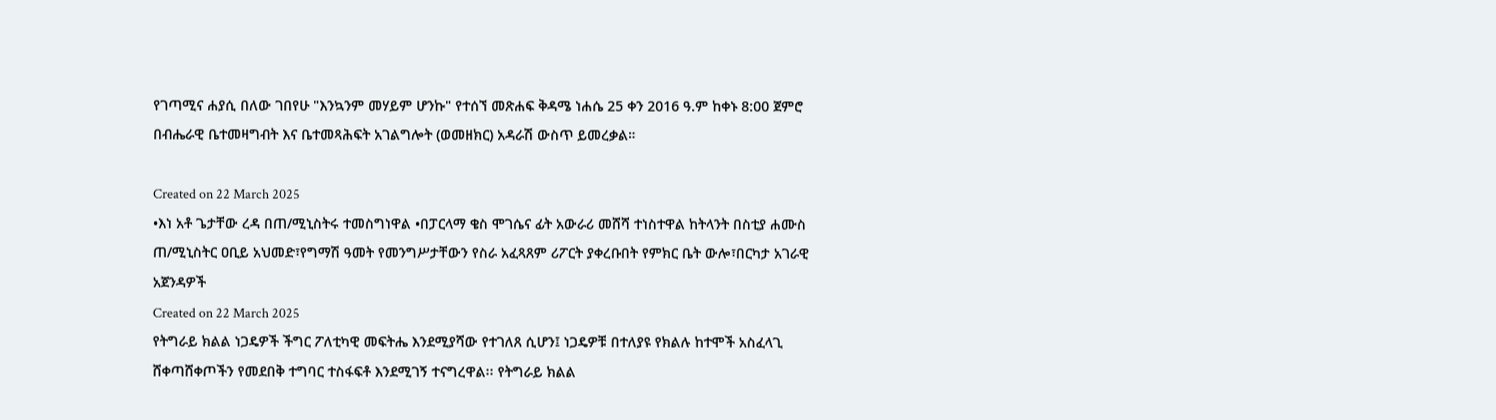የገጣሚና ሐያሲ በለው ገበየሁ "እንኳንም መሃይም ሆንኩ" የተሰኘ መጽሐፍ ቅዳሜ ነሐሴ 25 ቀን 2016 ዓ.ም ከቀኑ 8:00 ጀምሮ በብሔራዊ ቤተመዛግብት እና ቤተመጻሕፍት አገልግሎት (ወመዘክር) አዳራሽ ውስጥ ይመረቃል።

Created on 22 March 2025
•እነ አቶ ጌታቸው ረዳ በጠ/ሚኒስትሩ ተመስግነዋል •በፓርላማ ቄስ ሞገሴና ፊት አውራሪ መሸሻ ተነስተዋል ከትላንት በስቲያ ሐሙስ ጠ/ሚኒስትር ዐቢይ አህመድ፣የግማሽ ዓመት የመንግሥታቸውን የስራ አፈጻጸም ሪፖርት ያቀረቡበት የምክር ቤት ውሎ፣በርካታ አገራዊ አጀንዳዎች
Created on 22 March 2025
የትግራይ ክልል ነጋዴዎች ችግር ፖለቲካዊ መፍትሔ እንደሚያሻው የተገለጸ ሲሆን፤ ነጋዴዎቹ በተለያዩ የክልሉ ከተሞች አስፈላጊ ሸቀጣሸቀጦችን የመደበቅ ተግባር ተስፋፍቶ እንደሚገኝ ተናግረዋል፡፡ የትግራይ ክልል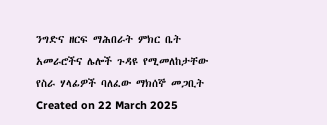ንግድና ዘርፍ ማሕበራት ምክር ቤት አመራሮችና ሌሎች ጉዳዩ የሚመለከታቸው የስራ ሃላፊዎች ባለፈው ማክሰኞ መጋቢት
Created on 22 March 2025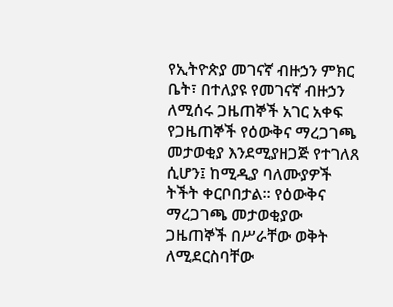የኢትዮጵያ መገናኛ ብዙኃን ምክር ቤት፣ በተለያዩ የመገናኛ ብዙኃን ለሚሰሩ ጋዜጠኞች አገር አቀፍ የጋዜጠኞች የዕውቅና ማረጋገጫ መታወቂያ እንደሚያዘጋጅ የተገለጸ ሲሆን፤ ከሚዲያ ባለሙያዎች ትችት ቀርቦበታል፡፡ የዕውቅና ማረጋገጫ መታወቂያው ጋዜጠኞች በሥራቸው ወቅት ለሚደርስባቸው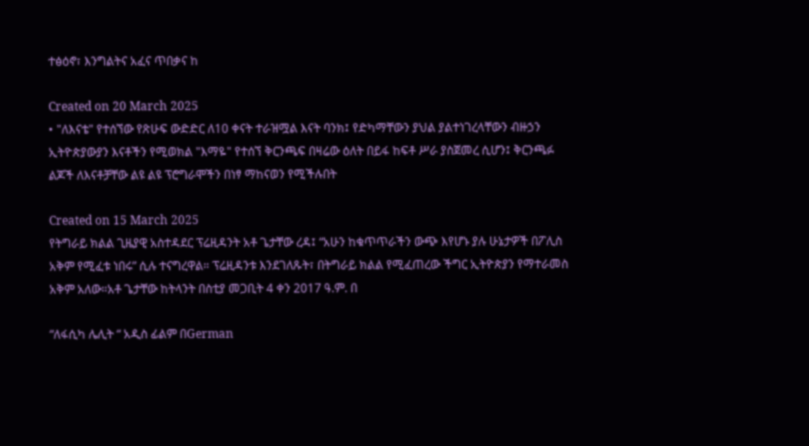ተፅዕኖ፣ እንግልትና አፈና ጥበቃና ከ

Created on 20 March 2025
• "ለእናቴ" የተሰኘው የጽሁፍ ውድድር ለ10 ቀናት ተራዝሟል እናት ባንክ፤ የድካማቸውን ያህል ያልተነገረላቸውን ብዙኃን ኢትዮጵያውያን እናቶችን የሚወክል "እማዬ" የተሰኘ ቅርንጫፍ በዛሬው ዕለት በይፋ ከፍቶ ሥራ ያስጀመረ ሲሆን፤ ቅርንጫፉ ልጆች ለእናቶቻቸው ልዩ ልዩ ፕሮግራሞችን በነፃ ማከናወን የሚችሉበት

Created on 15 March 2025
የትግራይ ክልል ጊዜያዊ አስተዳደር ፕሬዚዳንት አቶ ጌታቸው ረዳ፤ “አሁን ከቁጥጥራችን ውጭ እየሆኑ ያሉ ሁኔታዎች በፖሊስ አቅም የሚፈቱ ነበሩ” ሲሉ ተናግረዋል። ፕሬዚዳንቱ እንደገለጹት፣ በትግራይ ክልል የሚፈጠረው ችግር ኢትዮጵያን የማተራመስ አቅም አለው።አቶ ጌታቸው ከትላንት በስቲያ መጋቢት 4 ቀን 2017 ዓ.ም. በ

“ለፋሲካ ሌሊት “ አዲስ ፊልም በGerman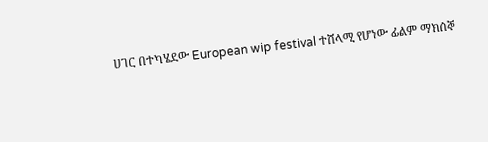ሀገር በተካሄደው European wip festival ተሸላሚ የሆነው ፊልም ማክሰኞ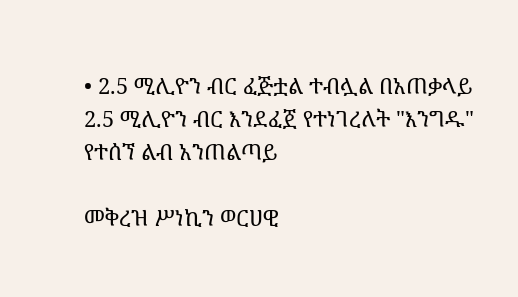• 2.5 ሚሊዮን ብር ፈጅቷል ተብሏል በአጠቃላይ 2.5 ሚሊዮን ብር እንደፈጀ የተነገረለት "እንግዱ" የተሰኘ ልብ አንጠልጣይ

መቅረዝ ሥነኪን ወርሀዊ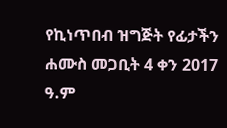የኪነጥበብ ዝግጅት የፊታችን ሐሙስ መጋቢት 4 ቀን 2017 ዓ.ም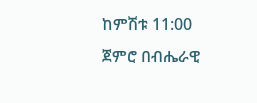ከምሽቱ 11:00 ጀምሮ በብሔራዊ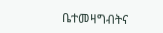ቤተመዛግብትና